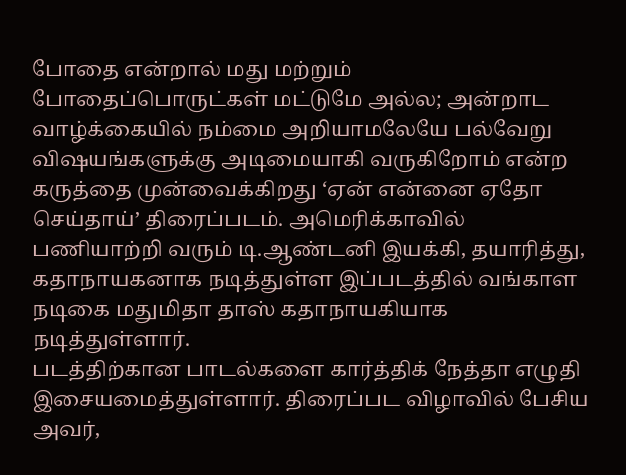போதை என்றால் மது மற்றும் போதைப்பொருட்கள் மட்டுமே அல்ல; அன்றாட வாழ்க்கையில் நம்மை அறியாமலேயே பல்வேறு விஷயங்களுக்கு அடிமையாகி வருகிறோம் என்ற கருத்தை முன்வைக்கிறது ‘ஏன் என்னை ஏதோ செய்தாய்’ திரைப்படம். அமெரிக்காவில் பணியாற்றி வரும் டி.ஆண்டனி இயக்கி, தயாரித்து, கதாநாயகனாக நடித்துள்ள இப்படத்தில் வங்காள நடிகை மதுமிதா தாஸ் கதாநாயகியாக நடித்துள்ளார்.
படத்திற்கான பாடல்களை கார்த்திக் நேத்தா எழுதி இசையமைத்துள்ளார். திரைப்பட விழாவில் பேசிய அவர்,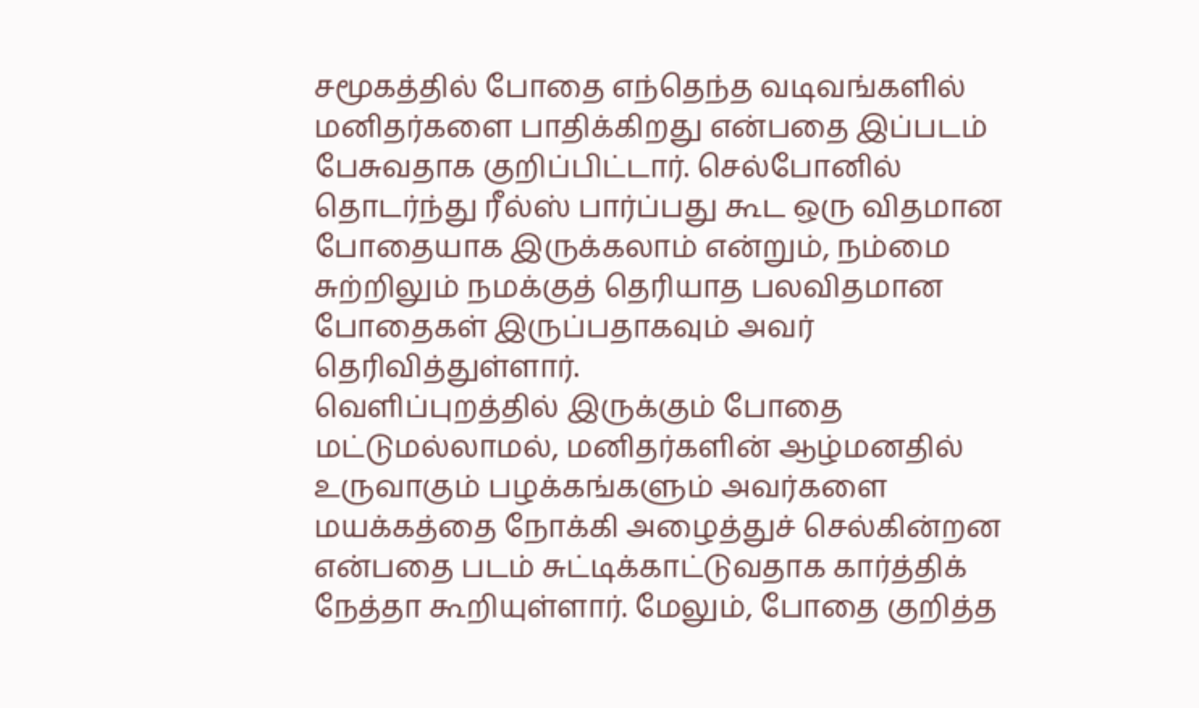சமூகத்தில் போதை எந்தெந்த வடிவங்களில் மனிதர்களை பாதிக்கிறது என்பதை இப்படம் பேசுவதாக குறிப்பிட்டார். செல்போனில் தொடர்ந்து ரீல்ஸ் பார்ப்பது கூட ஒரு விதமான போதையாக இருக்கலாம் என்றும், நம்மை சுற்றிலும் நமக்குத் தெரியாத பலவிதமான போதைகள் இருப்பதாகவும் அவர் தெரிவித்துள்ளார்.
வெளிப்புறத்தில் இருக்கும் போதை மட்டுமல்லாமல், மனிதர்களின் ஆழ்மனதில் உருவாகும் பழக்கங்களும் அவர்களை மயக்கத்தை நோக்கி அழைத்துச் செல்கின்றன என்பதை படம் சுட்டிக்காட்டுவதாக கார்த்திக் நேத்தா கூறியுள்ளார். மேலும், போதை குறித்த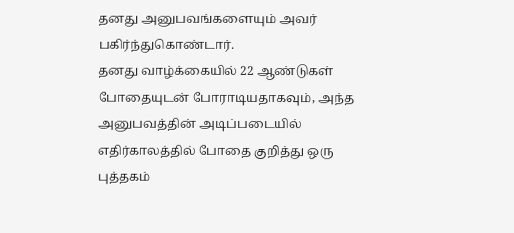தனது அனுபவங்களையும் அவர் பகிர்ந்துகொண்டார்.
தனது வாழ்க்கையில் 22 ஆண்டுகள் போதையுடன் போராடியதாகவும், அந்த அனுபவத்தின் அடிப்படையில் எதிர்காலத்தில் போதை குறித்து ஒரு புத்தகம்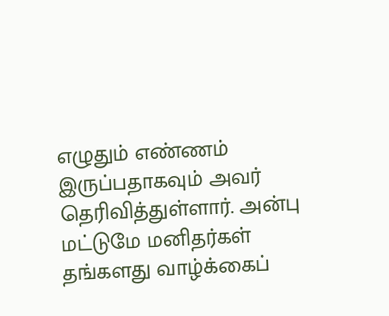எழுதும் எண்ணம் இருப்பதாகவும் அவர் தெரிவித்துள்ளார். அன்பு மட்டுமே மனிதர்கள் தங்களது வாழ்க்கைப்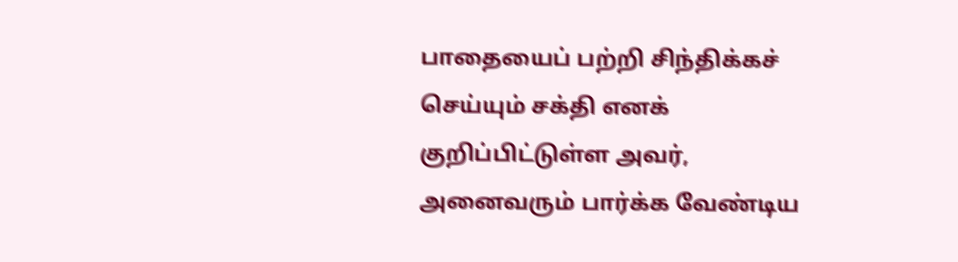பாதையைப் பற்றி சிந்திக்கச் செய்யும் சக்தி எனக் குறிப்பிட்டுள்ள அவர், அனைவரும் பார்க்க வேண்டிய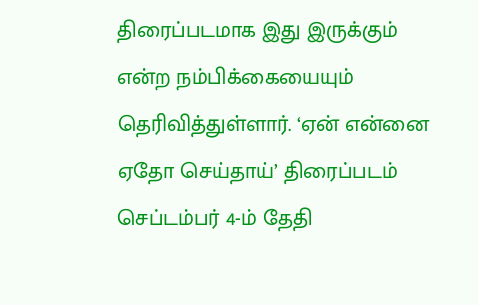திரைப்படமாக இது இருக்கும் என்ற நம்பிக்கையையும் தெரிவித்துள்ளார். ‘ஏன் என்னை ஏதோ செய்தாய்’ திரைப்படம் செப்டம்பர் 4-ம் தேதி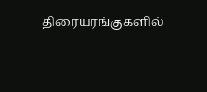திரையரங்குகளில்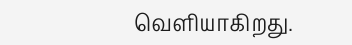வெளியாகிறது.